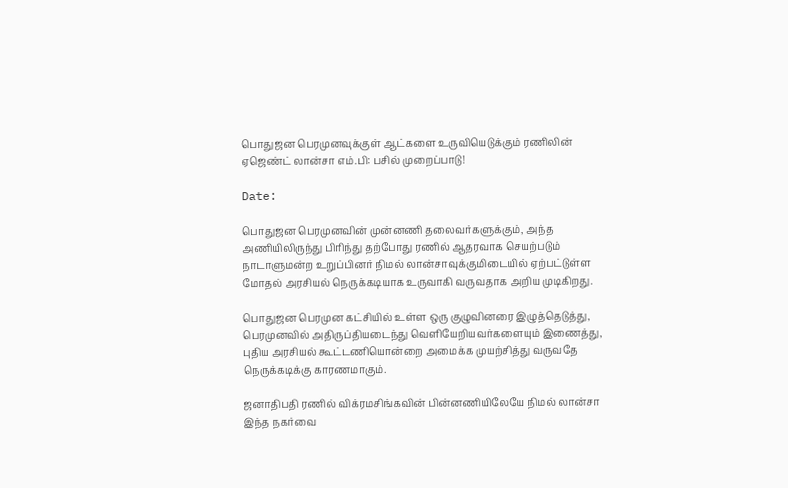பொதுஜன பெரமுனவுக்குள் ஆட்களை உருவியெடுக்கும் ரணிலின் ஏஜெண்ட் லான்சா எம்.பி: பசில் முறைப்பாடு!

Date:

பொதுஜன பெரமுனவின் முன்னணி தலைவர்களுக்கும், அந்த அணியிலிருந்து பிரிந்து தற்போது ரணில் ஆதரவாக செயற்படும் நாடாளுமன்ற உறுப்பினர் நிமல் லான்சாவுக்குமிடையில் ஏற்பட்டுள்ள மோதல் அரசியல் நெருக்கடியாக உருவாகி வருவதாக அறிய முடிகிறது.

பொதுஜன பெரமுன கட்சியில் உள்ள ஒரு குழுவினரை இழுத்தெடுத்து, பெரமுனவில் அதிருப்தியடைந்து வெளியேறியவர்களையும் இணைத்து, புதிய அரசியல் கூட்டணியொன்றை அமைக்க முயற்சித்து வருவதே நெருக்கடிக்கு காரணமாகும்.

ஜனாதிபதி ரணில் விக்ரமசிங்கவின் பின்னணியிலேயே நிமல் லான்சா இந்த நகர்வை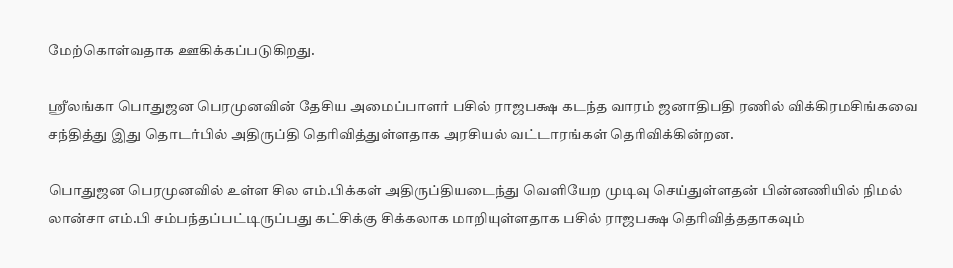மேற்கொள்வதாக ஊகிக்கப்படுகிறது.

ஸ்ரீலங்கா பொதுஜன பெரமுனவின் தேசிய அமைப்பாளர் பசில் ராஜபக்ஷ கடந்த வாரம் ஜனாதிபதி ரணில் விக்கிரமசிங்கவை சந்தித்து இது தொடர்பில் அதிருப்தி தெரிவித்துள்ளதாக அரசியல் வட்டாரங்கள் தெரிவிக்கின்றன.

பொதுஜன பெரமுனவில் உள்ள சில எம்.பிக்கள் அதிருப்தியடைந்து வெளியேற முடிவு செய்துள்ளதன் பின்னணியில் நிமல்  லான்சா எம்.பி சம்பந்தப்பட்டிருப்பது கட்சிக்கு சிக்கலாக மாறியுள்ளதாக பசில் ராஜபக்ஷ தெரிவித்ததாகவும்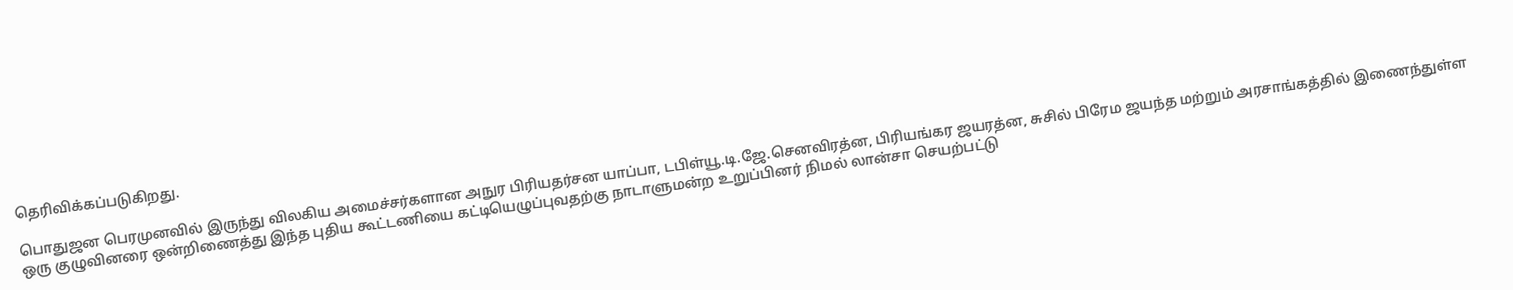தெரிவிக்கப்படுகிறது.

பொதுஜன பெரமுனவில் இருந்து விலகிய அமைச்சர்களான அநுர பிரியதர்சன யாப்பா, டபிள்யூ.டி.ஜே.செனவிரத்ன, பிரியங்கர ஜயரத்ன, சுசில் பிரேம ஜயந்த மற்றும் அரசாங்கத்தில் இணைந்துள்ள ஒரு குழுவினரை ஒன்றிணைத்து இந்த புதிய கூட்டணியை கட்டியெழுப்புவதற்கு நாடாளுமன்ற உறுப்பினர் நிமல் லான்சா செயற்பட்டு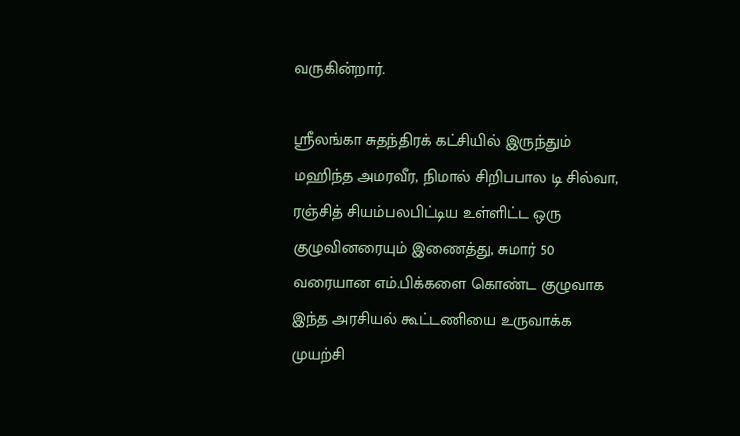வருகின்றார்.

ஸ்ரீலங்கா சுதந்திரக் கட்சியில் இருந்தும் மஹிந்த அமரவீர, நிமால் சிறிபபால டி சில்வா, ரஞ்சித் சியம்பலபிட்டிய உள்ளிட்ட ஒரு குழுவினரையும் இணைத்து, சுமார் 50 வரையான எம்.பிக்களை கொண்ட குழுவாக இந்த அரசியல் கூட்டணியை உருவாக்க முயற்சி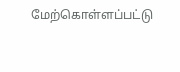மேற்கொள்ளப்பட்டு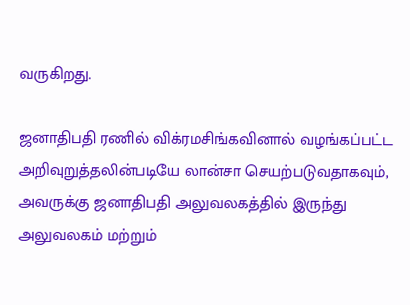வருகிறது.

ஜனாதிபதி ரணில் விக்ரமசிங்கவினால் வழங்கப்பட்ட அறிவுறுத்தலின்படியே லான்சா செயற்படுவதாகவும், அவருக்கு ஜனாதிபதி அலுவலகத்தில் இருந்து அலுவலகம் மற்றும்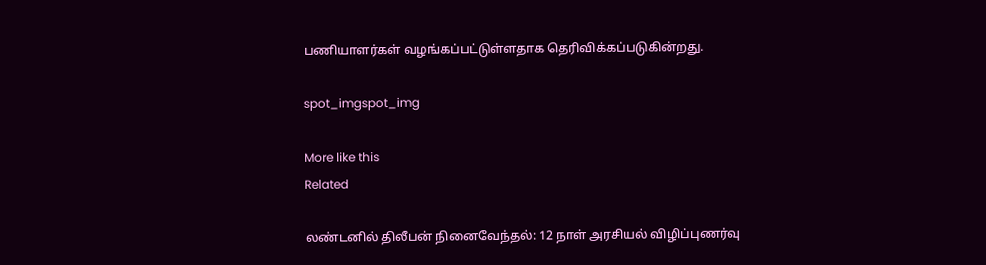பணியாளர்கள் வழங்கப்பட்டுள்ளதாக தெரிவிக்கப்படுகின்றது.

spot_imgspot_img

More like this
Related

லண்டனில் திலீபன் நினைவேந்தல்: 12 நாள் அரசியல் விழிப்புணர்வு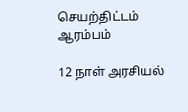செயற்திட்டம் ஆரம்பம்

12 நாள் அரசியல்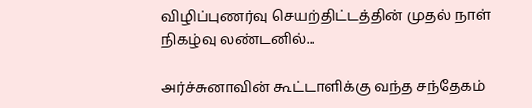விழிப்புணர்வு செயற்திட்டத்தின் முதல் நாள் நிகழ்வு லண்டனில்...

அர்ச்சுனாவின் கூட்டாளிக்கு வந்த சந்தேகம்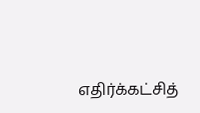எதிர்க்கட்சித்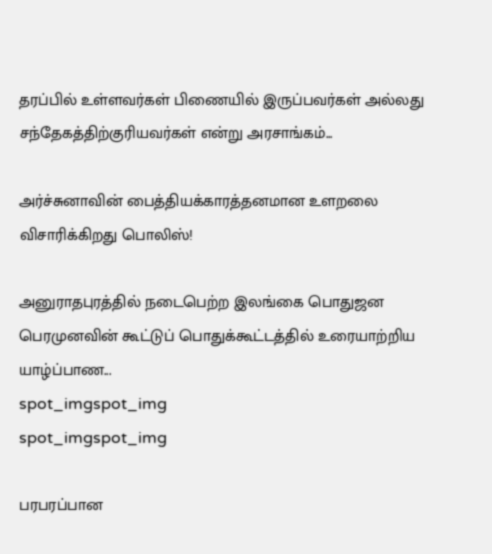தரப்பில் உள்ளவர்கள் பிணையில் இருப்பவர்கள் அல்லது சந்தேகத்திற்குரியவர்கள் என்று அரசாங்கம்...

அர்ச்சுனாவின் பைத்தியக்காரத்தனமான உளறலை விசாரிக்கிறது பொலிஸ்!

அனுராதபுரத்தில் நடைபெற்ற இலங்கை பொதுஜன பெரமுனவின் கூட்டுப் பொதுக்கூட்டத்தில் உரையாற்றிய யாழ்ப்பாண...
spot_imgspot_img
spot_imgspot_img

பரபரப்பான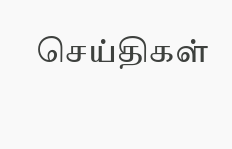செய்திகள்